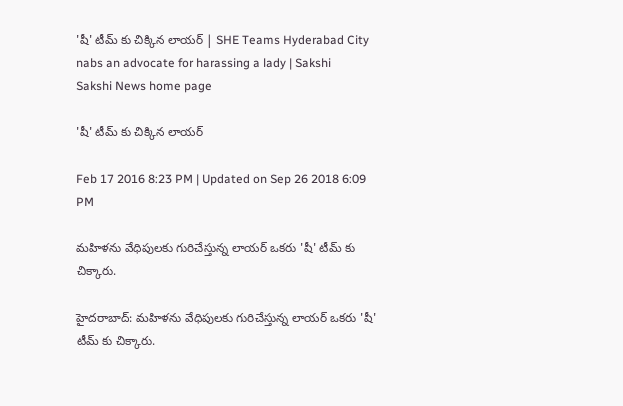'షీ' టీమ్ కు చిక్కిన లాయర్ | SHE Teams Hyderabad City nabs an advocate for harassing a lady | Sakshi
Sakshi News home page

'షీ' టీమ్ కు చిక్కిన లాయర్

Feb 17 2016 8:23 PM | Updated on Sep 26 2018 6:09 PM

మహిళను వేధిపులకు గురిచేస్తున్న లాయర్ ఒకరు 'షీ' టీమ్ కు చిక్కారు.

హైదరాబాద్: మహిళను వేధిపులకు గురిచేస్తున్న లాయర్ ఒకరు 'షీ' టీమ్ కు చిక్కారు.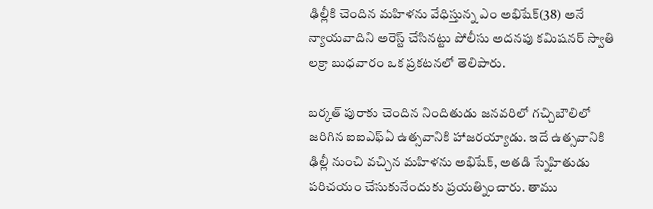ఢిల్లీకి చెందిన మహిళను వేధిస్తున్న ఎం అభిషేక్(38) అనే న్యాయవాదిని అరెస్ట్ చేసినట్టు పోలీసు అదనపు కమిషనర్ స్వాతి లక్రా బుధవారం ఒక ప్రకటనలో తెలిపారు.

బర్కత్ పురాకు చెందిన నిందితుడు జనవరిలో గచ్చిబౌలిలో జరిగిన ఐఐఎఫ్‌ఏ ఉత్సవానికి హాజరయ్యాడు. ఇదే ఉత్సవానికి ఢిల్లీ నుంచి వచ్చిన మహిళను అభిషేక్, అతడి స్నేహితుడు పరిచయం చేసుకునేందుకు ప్రయత్నించారు. తాము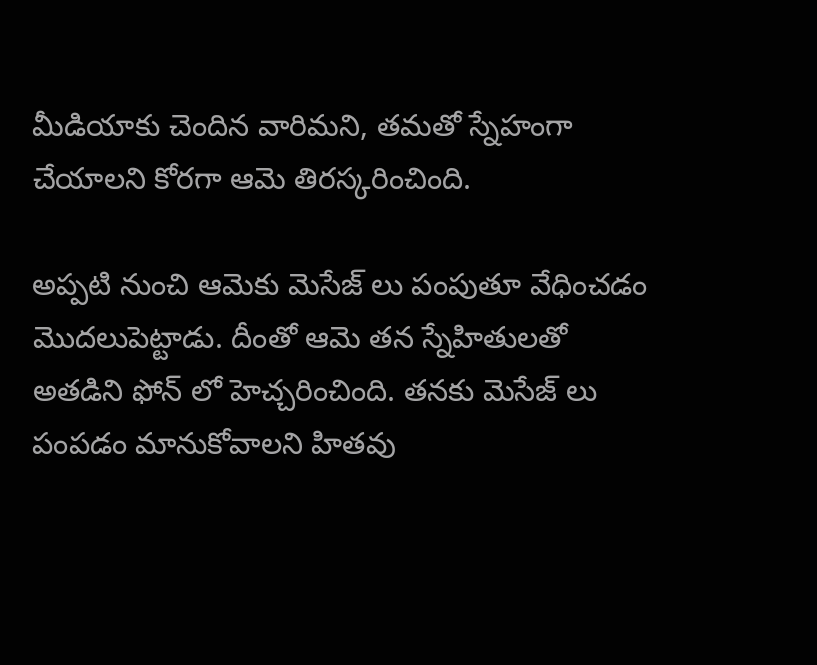మీడియాకు చెందిన వారిమని, తమతో స్నేహంగా చేయాలని కోరగా ఆమె తిరస్కరించింది.

అప్పటి నుంచి ఆమెకు మెసేజ్ లు పంపుతూ వేధించడం మొదలుపెట్టాడు. దీంతో ఆమె తన స్నేహితులతో అతడిని ఫోన్ లో హెచ్చరించింది. తనకు మెసేజ్ లు పంపడం మానుకోవాలని హితవు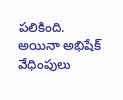పలికింది. అయినా అభిషేక్ వేధింపులు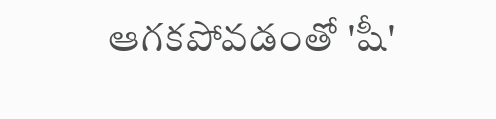ఆగకపోవడంతో 'షీ'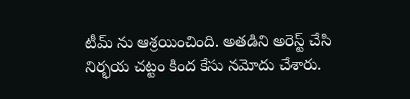టీమ్ ను ఆశ్రయించింది. అతడిని అరెస్ట్ చేసి నిర్భయ చట్టం కింద కేసు నమోదు చేశారు.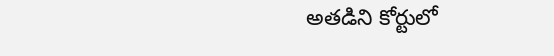అతడిని కోర్టులో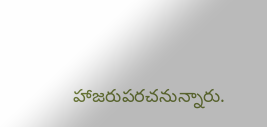హాజరుపరచనున్నారు.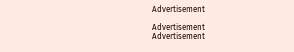Advertisement

Advertisement
Advertisement